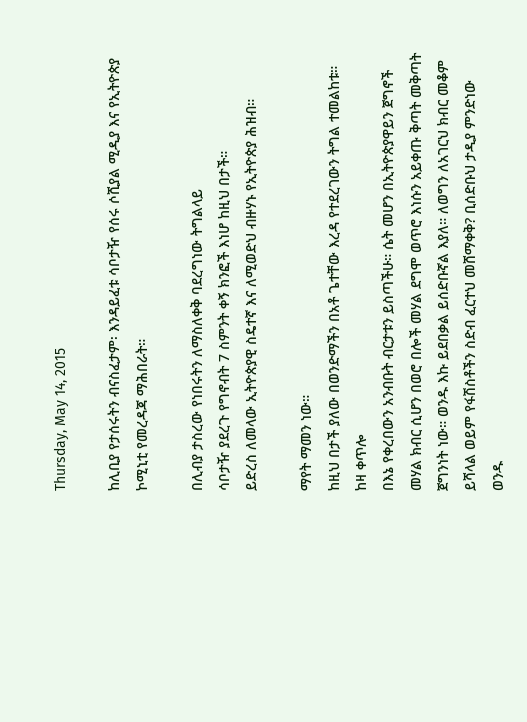Thursday, May 14, 2015

ከሊቢያ የታሰሩትን ብናስፈታም፡ እንዳይፈቱ ሳቦታዥ የሰሩ ሶሺያል ሚዲያ እና የኢትዮጵያ ኮሚኒቲ የመረዳጃ ማሕበራት።

በሊብያ ታስረው የነበሩትን ለማስለቀቅ ባደረግነው ትግልላይ
ሳቦታዥ ያደረጉ የግኖብት 7 ስምንት ቀኝ ክንፎች እነሆ ከዚህ በታች።
ይድረስ ለመላው ኢትዮጵያዊ ስዴተኛ እና ለሚወድህ ብዙሃኑ የኢትዮጵያ ሕዝብ።

ማየት ማመን ነው።
ከዚህ በታች ያለው በወንድማችን በአቶ ጌተቸው እረዳ የተደረገውን ትግል ተመልከቱ። ከዛ ቀጥሎ
በእኔ የቀረበውን አንብቡት ብርታቱን ይስጣችሁ። ሴት መሆን በኢትዮጵያዋይን ጀግኖች መሃል ክብር ሲሆን በወሮ በሎች መሃል ደግሞ ወጥሮ እነሱን አይቀጡ ቅጣት መቅጣት ጀግንነት ነው። ወንዱ እኩ ይደበቃል ይሰድቡኛል እያለ። ለወግን ለአገርህ ክብር መቆም ይሻላል ወይም የፋሽስቶችን ስድብ ፈርተህ መሸማቀቅ? ቢሰድቡህ ታዲያ ምንድነው ወንዱ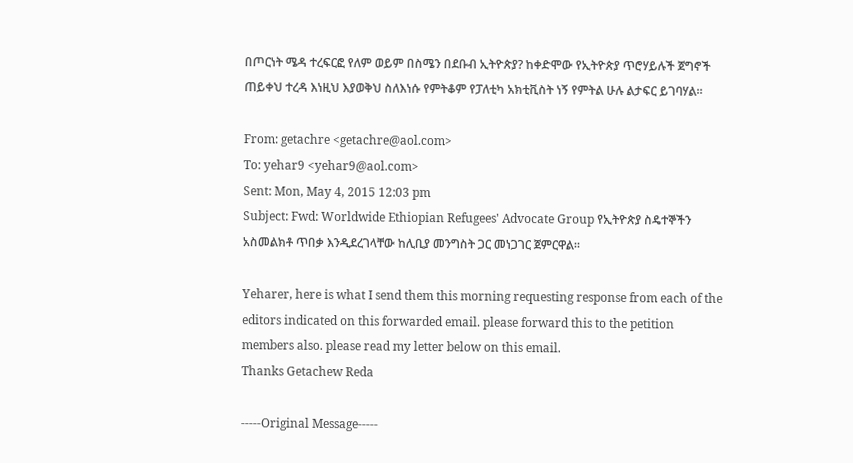በጦርነት ሜዳ ተረፍርፎ የለም ወይም በስሜን በደቡብ ኢትዮጵያ? ከቀድሞው የኢትዮጵያ ጥሮሃይሉች ጀግኖች ጠይቀህ ተረዳ እነዚህ እያወቅህ ስለእነሱ የምትቆም የፓለቲካ አክቲቪስት ነኝ የምትል ሁሉ ልታፍር ይገባሃል።

From: getachre <getachre@aol.com>
To: yehar9 <yehar9@aol.com>
Sent: Mon, May 4, 2015 12:03 pm
Subject: Fwd: Worldwide Ethiopian Refugees' Advocate Group የኢትዮጵያ ስዴተኞችን አስመልክቶ ጥበቃ እንዲደረገላቸው ከሊቢያ መንግስት ጋር መነጋገር ጀምርዋል።

Yeharer, here is what I send them this morning requesting response from each of the editors indicated on this forwarded email. please forward this to the petition members also. please read my letter below on this email.
Thanks Getachew Reda

-----Original Message-----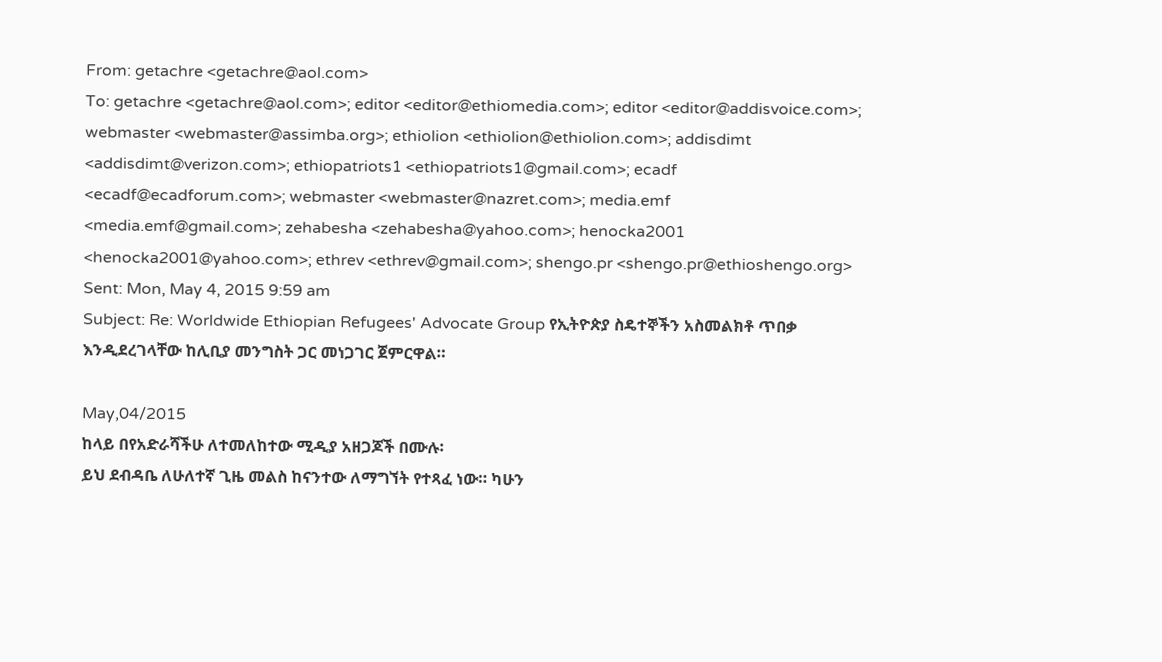From: getachre <getachre@aol.com>
To: getachre <getachre@aol.com>; editor <editor@ethiomedia.com>; editor <editor@addisvoice.com>; webmaster <webmaster@assimba.org>; ethiolion <ethiolion@ethiolion.com>; addisdimt <addisdimt@verizon.com>; ethiopatriots1 <ethiopatriots1@gmail.com>; ecadf <ecadf@ecadforum.com>; webmaster <webmaster@nazret.com>; media.emf <media.emf@gmail.com>; zehabesha <zehabesha@yahoo.com>; henocka2001 <henocka2001@yahoo.com>; ethrev <ethrev@gmail.com>; shengo.pr <shengo.pr@ethioshengo.org>
Sent: Mon, May 4, 2015 9:59 am
Subject: Re: Worldwide Ethiopian Refugees' Advocate Group የኢትዮጵያ ስዴተኞችን አስመልክቶ ጥበቃ እንዲደረገላቸው ከሊቢያ መንግስት ጋር መነጋገር ጀምርዋል።

May,04/2015
ከላይ በየአድራሻችሁ ለተመለከተው ሚዲያ አዘጋጆች በሙሉ፡
ይህ ደብዳቤ ለሁለተኛ ጊዜ መልስ ከናንተው ለማግኘት የተጻፈ ነው። ካሁን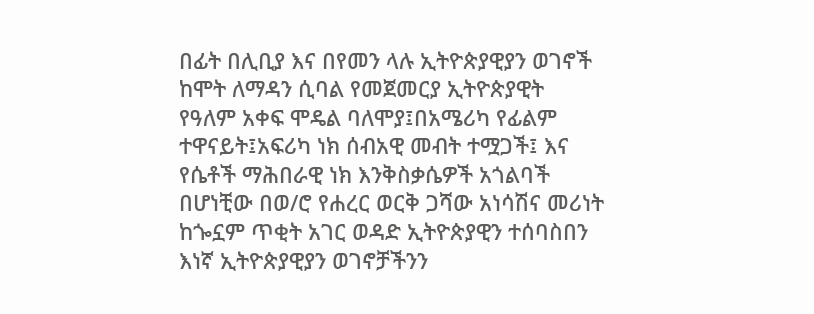በፊት በሊቢያ እና በየመን ላሉ ኢትዮጵያዊያን ወገኖች ከሞት ለማዳን ሲባል የመጀመርያ ኢትዮጵያዊት የዓለም አቀፍ ሞዴል ባለሞያ፤በአሜሪካ የፊልም ተዋናይት፤አፍሪካ ነክ ሰብአዊ መብት ተሟጋች፤ እና የሴቶች ማሕበራዊ ነክ እንቅስቃሴዎች አጎልባች በሆነቺው በወ/ሮ የሐረር ወርቅ ጋሻው አነሳሽና መሪነት ከጐኗም ጥቂት አገር ወዳድ ኢትዮጵያዊን ተሰባስበን እነኛ ኢትዮጵያዊያን ወገኖቻችንን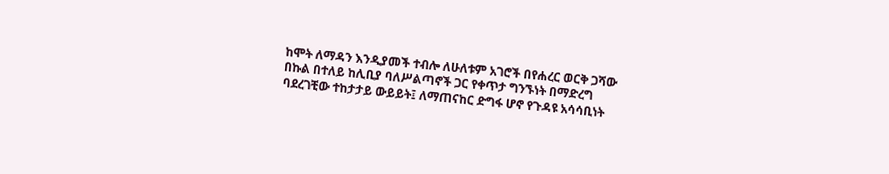ከሞት ለማዳን እንዲያመች ተብሎ ለሁለቱም አገሮች በየሐረር ወርቅ ጋሻው በኩል በተለይ ከሊቢያ ባለሥልጣኖች ጋር የቀጥታ ግንኙነት በማድረግ ባደረገቺው ተከታታይ ውይይት፤ ለማጠናከር ድግፋ ሆኖ የጉዳዩ አሳሳቢነት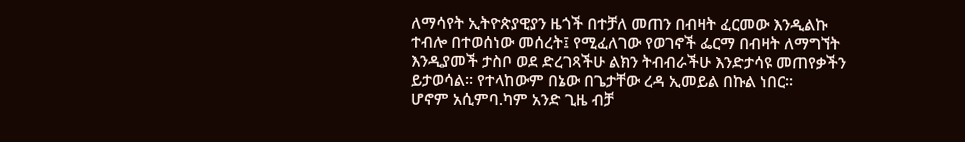ለማሳየት ኢትዮጵያዊያን ዜጎች በተቻለ መጠን በብዛት ፈርመው እንዲልኩ ተብሎ በተወሰነው መሰረት፤ የሚፈለገው የወገኖች ፌርማ በብዛት ለማግኘት እንዲያመች ታስቦ ወደ ድረገጻችሁ ልክን ትብብራችሁ እንድታሳዩ መጠየቃችን ይታወሳል። የተላከውም በኔው በጌታቸው ረዳ ኢመይል በኩል ነበር።
ሆኖም አሲምባ.ካም አንድ ጊዜ ብቻ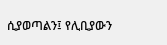ሲያወጣልን፤ የሊቢያውን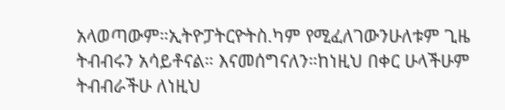አላወጣውም።ኢትዮፓትርዮትስ.ካም የሚፈለገውንሁለቱም ጊዜ ትብብሩን አሳይቶናል። እናመሰግናለን።ከነዚህ በቀር ሁላችሁም ትብብራችሁ ለነዚህ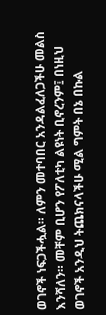ወገኖች ነፍጋችሗል። ለምን መተባበር አንዳልፈለጋችሁ መልስ እንሻለን። መቸም ቢሆን የፖለቲካ ልዩነት ቢኖረንም፤ በነዚህ ወገኖች አንዲህ ትጨክናላችሁ ሚል ግምት በኔ በኩል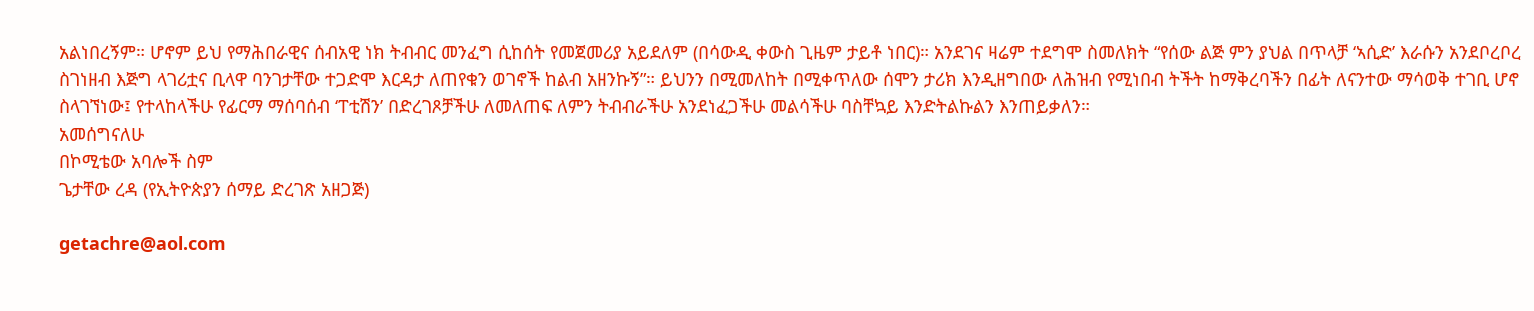አልነበረኝም። ሆኖም ይህ የማሕበራዊና ሰብአዊ ነክ ትብብር መንፈግ ሲከሰት የመጀመሪያ አይደለም (በሳውዲ ቀውስ ጊዜም ታይቶ ነበር)። አንደገና ዛሬም ተደግሞ ስመለክት “የሰው ልጅ ምን ያህል በጥላቻ ‘ኣሲድ’ እራሱን አንደቦረቦረ ስገነዘብ እጅግ ላገሪቷና ቢላዋ ባንገታቸው ተጋድሞ እርዳታ ለጠየቁን ወገኖች ከልብ አዘንኩኝ”። ይህንን በሚመለከት በሚቀጥለው ሰሞን ታሪክ እንዲዘግበው ለሕዝብ የሚነበብ ትችት ከማቅረባችን በፊት ለናንተው ማሳወቅ ተገቢ ሆኖ ስላገኘነው፤ የተላከላችሁ የፊርማ ማሰባሰብ ‘ፐቲሽን’ በድረገጾቻችሁ ለመለጠፍ ለምን ትብብራችሁ አንደነፈጋችሁ መልሳችሁ ባስቸኳይ እንድትልኩልን እንጠይቃለን።
አመሰግናለሁ
በኮሚቴው አባሎች ስም
ጌታቸው ረዳ (የኢትዮጵያን ሰማይ ድረገጽ አዘጋጅ)

getachre@aol.com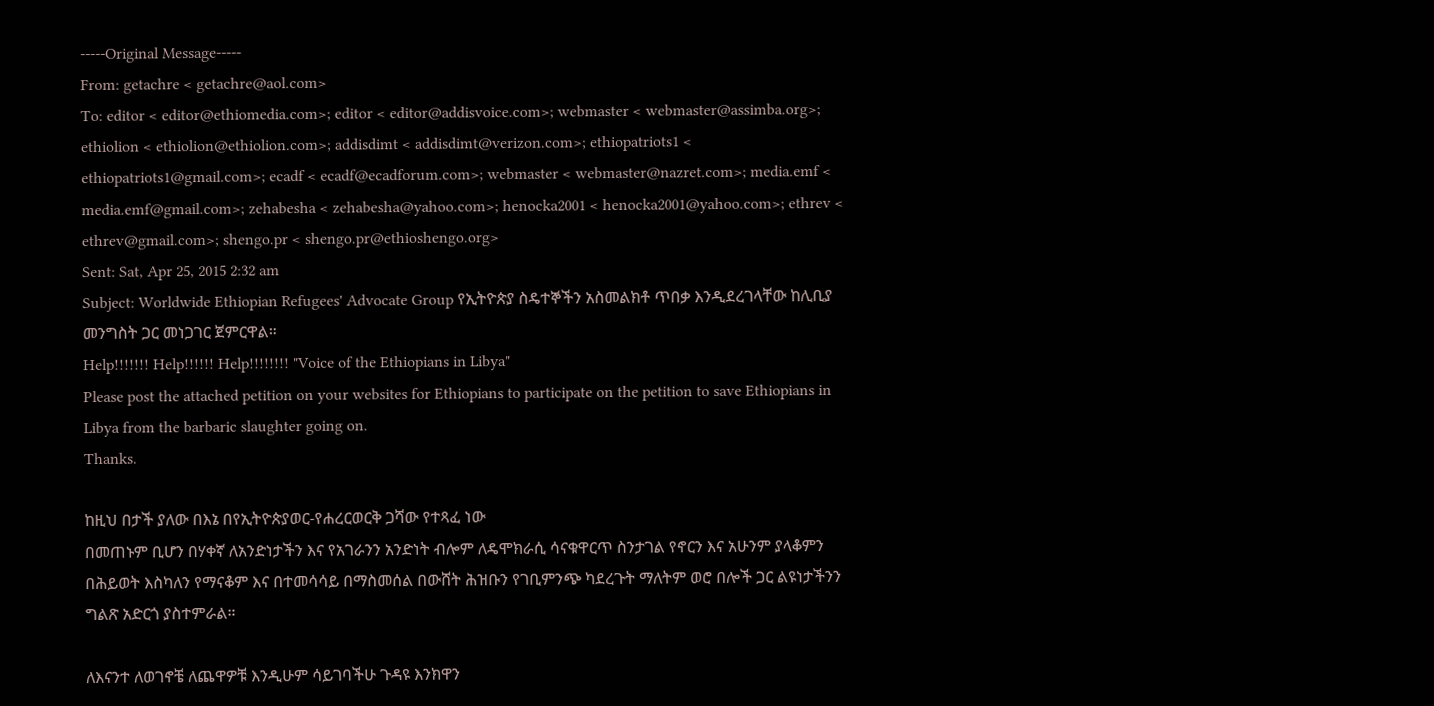-----Original Message-----
From: getachre < getachre@aol.com>
To: editor < editor@ethiomedia.com>; editor < editor@addisvoice.com>; webmaster < webmaster@assimba.org>; ethiolion < ethiolion@ethiolion.com>; addisdimt < addisdimt@verizon.com>; ethiopatriots1 < ethiopatriots1@gmail.com>; ecadf < ecadf@ecadforum.com>; webmaster < webmaster@nazret.com>; media.emf < media.emf@gmail.com>; zehabesha < zehabesha@yahoo.com>; henocka2001 < henocka2001@yahoo.com>; ethrev < ethrev@gmail.com>; shengo.pr < shengo.pr@ethioshengo.org>
Sent: Sat, Apr 25, 2015 2:32 am
Subject: Worldwide Ethiopian Refugees' Advocate Group የኢትዮጵያ ስዴተኞችን አስመልክቶ ጥበቃ እንዲደረገላቸው ከሊቢያ መንግስት ጋር መነጋገር ጀምርዋል።
Help!!!!!!! Help!!!!!! Help!!!!!!!! "Voice of the Ethiopians in Libya"
Please post the attached petition on your websites for Ethiopians to participate on the petition to save Ethiopians in Libya from the barbaric slaughter going on.
Thanks.

ከዚህ በታች ያለው በእኔ በየኢትዮጵያወር-የሐረርወርቅ ጋሻው የተጻፈ ነው
በመጠኑም ቢሆን በሃቀኛ ለአንድነታችን እና የአገራንን አንድነት ብሎም ለዴሞክራሲ ሳናቁዋርጥ ስንታገል የኖርን እና አሁንም ያላቆምን በሕይወት እስካለን የማናቆም እና በተመሳሳይ በማስመሰል በውሸት ሕዝቡን የገቢምንጭ ካደረጉት ማለትም ወሮ በሎች ጋር ልዩነታችንን ግልጽ አድርጎ ያስተምራል።

ለእናንተ ለወገኖቼ ለጨዋዎቹ እንዲሁም ሳይገባችሁ ጉዳዩ እንክዋን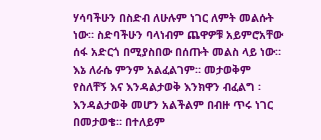ሃሳባችሁን በስድብ ለሁሉም ነገር ለምት መልሱት ነው። ስድባችሁን ባላነብም ጨዋዎቹ አይምሮአቸው ሰፋ አድርጎ በሚያስበው በሰጡት መልስ ላይ ነው። እኔ ለራሴ ምንም አልፈልገም። መታወቅም የስለቸኝ እና እንዳልታወቅ እንክዋን ብፈልግ ፡ እንዳልታወቅ መሆን አልችልም በብዙ ጥሩ ነገር በመታወቄ። በተለይም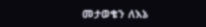መታወቄን ለእኔ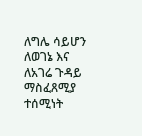ለግሌ ሳይሆን ለወገኔ እና ለአገሬ ጉዳይ ማስፈጸሚያ ተሰሚነት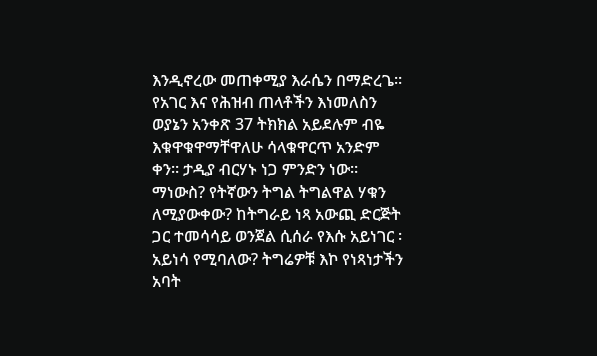እንዲኖረው መጠቀሚያ እራሴን በማድረጌ። የአገር እና የሕዝብ ጠላቶችን እነመለስን ወያኔን አንቀጽ 37 ትክክል አይደሉም ብዬ እቁዋቁዋማቸዋለሁ ሳላቁዋርጥ አንድም ቀን። ታዲያ ብርሃኑ ነጋ ምንድን ነው። ማነውስ? የትኛውን ትግል ትግልዋል ሃቁን ለሚያውቀው? ከትግራይ ነጻ አውጪ ድርጅት ጋር ተመሳሳይ ወንጀል ሲሰራ የእሱ አይነገር ፡ አይነሳ የሚባለው? ትግሬዎቹ እኮ የነጻነታችን አባት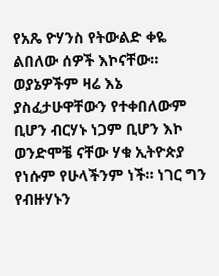የአጼ ዮሃንስ የትውልድ ቀዬ ልበለው ሰዎች እኮናቸው። ወያኔዎችም ዛሬ እኔ ያስፈታሁዋቸውን የተቀበለውም ቢሆን ብርሃኑ ነጋም ቢሆን እኮ ወንድሞቼ ናቸው ሃቁ ኢትዮጵያ የነሱም የሁላችንም ነች። ነገር ግን የብዙሃኑን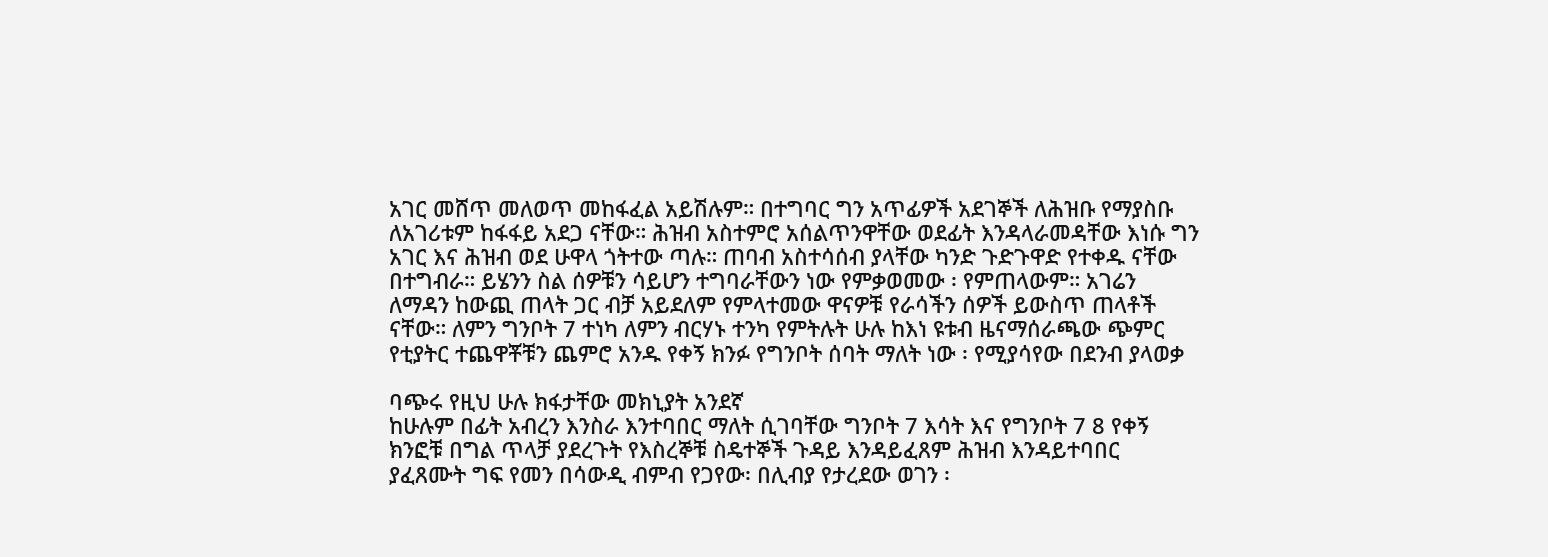አገር መሸጥ መለወጥ መከፋፈል አይሽሉም። በተግባር ግን አጥፊዎች አደገኞች ለሕዝቡ የማያስቡ ለአገሪቱም ከፋፋይ አደጋ ናቸው። ሕዝብ አስተምሮ አሰልጥንዋቸው ወደፊት እንዳላራመዳቸው እነሱ ግን አገር እና ሕዝብ ወደ ሁዋላ ጎትተው ጣሉ። ጠባብ አስተሳሰብ ያላቸው ካንድ ጉድጉዋድ የተቀዱ ናቸው በተግብራ። ይሄንን ስል ሰዎቹን ሳይሆን ተግባራቸውን ነው የምቃወመው ፡ የምጠላውም። አገሬን ለማዳን ከውጪ ጠላት ጋር ብቻ አይደለም የምላተመው ዋናዎቹ የራሳችን ሰዎች ይውስጥ ጠላቶች ናቸው። ለምን ግንቦት 7 ተነካ ለምን ብርሃኑ ተንካ የምትሉት ሁሉ ከእነ ዩቱብ ዜናማሰራጫው ጭምር የቲያትር ተጨዋቾቹን ጨምሮ አንዱ የቀኝ ክንፉ የግንቦት ሰባት ማለት ነው ፡ የሚያሳየው በደንብ ያላወቃ

ባጭሩ የዚህ ሁሉ ክፋታቸው መክኒያት አንደኛ
ከሁሉም በፊት አብረን እንስራ እንተባበር ማለት ሲገባቸው ግንቦት 7 እሳት እና የግንቦት 7 8 የቀኝ ክንፎቹ በግል ጥላቻ ያደረጉት የእስረኞቹ ስዴተኞች ጉዳይ እንዳይፈጸም ሕዝብ እንዳይተባበር ያፈጸሙት ግፍ የመን በሳውዲ ብምብ የጋየው፡ በሊብያ የታረደው ወገን ፡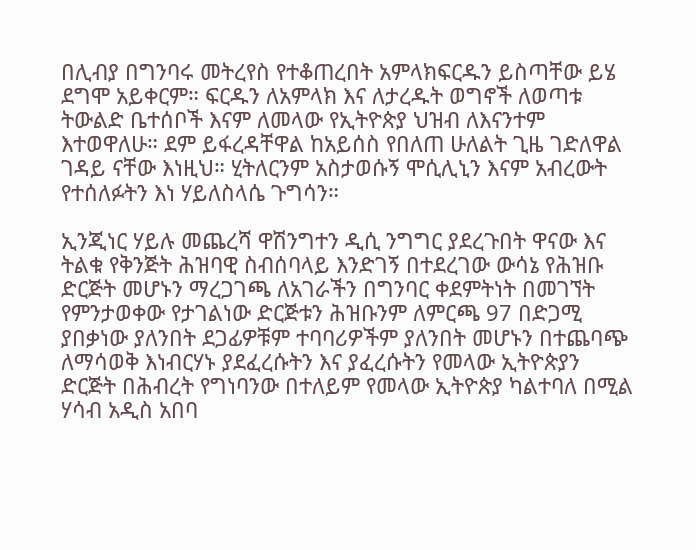በሊብያ በግንባሩ መትረየስ የተቆጠረበት አምላክፍርዱን ይስጣቸው ይሄ ደግሞ አይቀርም። ፍርዱን ለአምላክ እና ለታረዱት ወግኖች ለወጣቱ ትውልድ ቤተሰቦች እናም ለመላው የኢትዮጵያ ህዝብ ለእናንተም እተወዋለሁ። ደም ይፋረዳቸዋል ከአይሰስ የበለጠ ሁለልት ጊዜ ገድለዋል ገዳይ ናቸው እነዚህ። ሂትለርንም አስታወሱኝ ሞሲሊኒን እናም አብረውት የተሰለፉትን እነ ሃይለስላሴ ጉግሳን።

ኢንጂነር ሃይሉ መጨረሻ ዋሽንግተን ዲሲ ንግግር ያደረጉበት ዋናው እና ትልቁ የቅንጅት ሕዝባዊ ስብሰባላይ እንድገኝ በተደረገው ውሳኔ የሕዝቡ ድርጅት መሆኑን ማረጋገጫ ለአገራችን በግንባር ቀደምትነት በመገኘት የምንታወቀው የታገልነው ድርጅቱን ሕዝቡንም ለምርጫ 97 በድጋሚ ያበቃነው ያለንበት ደጋፊዎቹም ተባባሪዎችም ያለንበት መሆኑን በተጨባጭ ለማሳወቅ እነብርሃኑ ያደፈረሱትን እና ያፈረሱትን የመላው ኢትዮጵያን ድርጅት በሕብረት የግነባንው በተለይም የመላው ኢትዮጵያ ካልተባለ በሚል ሃሳብ አዲስ አበባ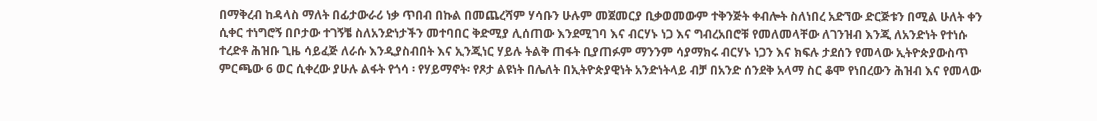በማቅረብ ከዳላስ ማለት በፊታውራሪ ነቃ ጥበብ በኩል በመጨረሻም ሃሳቡን ሁሉም መጀመርያ ቢቃወመውም ተቅንጅት ቀብሎት ስለነበረ አድኘው ድርጅቱን በሚል ሁለት ቀን ሲቀር ተነግሮኝ በቦታው ተገኝቼ ስለአንድነታችን መተባበር ቅድሚያ ሊሰጠው እንደሚገባ እና ብርሃኑ ነጋ እና ግብረአበሮቹ የመለመላቸው ለገንዝብ እንጂ ለአንድነት የተነሱ ተረድቶ ሕዝቡ ጊዜ ሳይፈጅ ለራሱ እንዲያስብበት እና ኢንጂነር ሃይሉ ትልቅ ጠፋት ቢያጠፉም ማንንም ሳያማክሩ ብርሃኑ ነጋን እና ክፍሉ ታደሰን የመላው ኢትዮጵያውስጥ ምርጫው 6 ወር ሲቀረው ያሁሉ ልፋት የጎሳ ፡ የሃይማኖት፡ የጾታ ልዩነት በሌለት በኢትዮጵያዊነት አንድነትላይ ብቻ በአንድ ሰንደቅ አላማ ስር ቆሞ የነበረውን ሕዝብ እና የመላው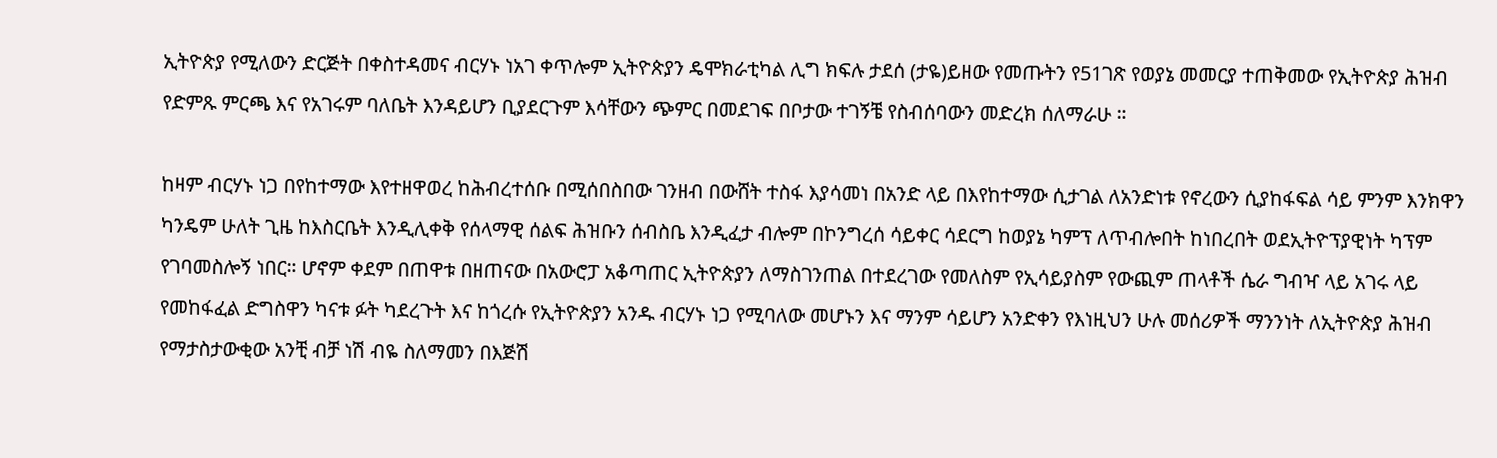ኢትዮጵያ የሚለውን ድርጅት በቀስተዳመና ብርሃኑ ነአገ ቀጥሎም ኢትዮጵያን ዴሞክራቲካል ሊግ ክፍሉ ታደሰ (ታዬ)ይዘው የመጡትን የ51ገጽ የወያኔ መመርያ ተጠቅመው የኢትዮጵያ ሕዝብ የድምጹ ምርጫ እና የአገሩም ባለቤት እንዳይሆን ቢያደርጉም እሳቸውን ጭምር በመደገፍ በቦታው ተገኝቼ የስብሰባውን መድረክ ሰለማራሁ ።

ከዛም ብርሃኑ ነጋ በየከተማው እየተዘዋወረ ከሕብረተሰቡ በሚሰበስበው ገንዘብ በውሸት ተስፋ እያሳመነ በአንድ ላይ በእየከተማው ሲታገል ለአንድነቱ የኖረውን ሲያከፋፍል ሳይ ምንም እንክዋን ካንዴም ሁለት ጊዜ ከእስርቤት እንዲሊቀቅ የሰላማዊ ሰልፍ ሕዝቡን ሰብስቤ እንዲፈታ ብሎም በኮንግረሰ ሳይቀር ሳደርግ ከወያኔ ካምፕ ለጥብሎበት ከነበረበት ወደኢትዮፕያዊነት ካፕም የገባመስሎኝ ነበር። ሆኖም ቀደም በጠዋቱ በዘጠናው በአውሮፓ አቆጣጠር ኢትዮጵያን ለማስገንጠል በተደረገው የመለስም የኢሳይያስም የውጪም ጠላቶች ሴራ ግብዣ ላይ አገሩ ላይ የመከፋፈል ድግስዋን ካናቱ ፉት ካደረጉት እና ከጎረሱ የኢትዮጵያን አንዱ ብርሃኑ ነጋ የሚባለው መሆኑን እና ማንም ሳይሆን አንድቀን የእነዚህን ሁሉ መሰሪዎች ማንንነት ለኢትዮጵያ ሕዝብ የማታስታውቂው አንቺ ብቻ ነሽ ብዬ ስለማመን በእጅሽ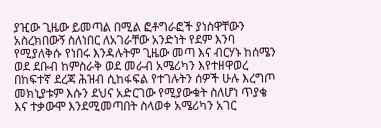ያዢው ጊዜው ይመጣል በሚል ፎቶግራፎች ያነስዋቸውን አስረክበውኝ ስለነበር ለአገራቸው አንድነት የደም እንባ የሚያለቅሱ የነበሩ እንዳሉትም ጊዜው መጣ እና ብርሃኑ ከሰሜን ወደ ደቡብ ከምስራቅ ወደ መራብ አሜሪካን እየተዘዋወረ በከፍተኛ ደረጃ ሕዝብ ሲከፋፍል የተገሉትን ሰዎች ሁሉ እረግጦ መክኒያቱም እሱን ደህና አድርገው የሚያውቁት ስለሆነ ጥያቄ እና ተቃውሞ እንደሚመጣበት ስላወቀ አሜሪካን አገር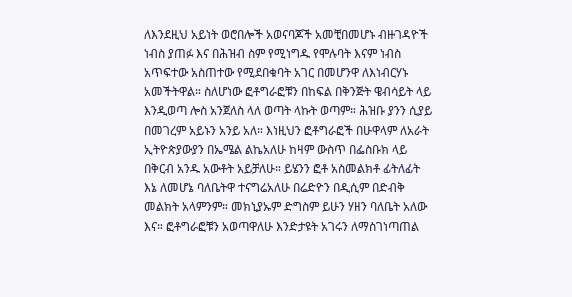ለእንደዚህ አይነት ወሮበሎች አወናባጆች አመቺበመሆኑ ብዙገዳዮች ነብስ ያጠፉ እና በሕዝብ ስም የሚነግዱ የሞሉባት እናም ነብስ አጥፍተው አስጠተው የሚደበቁባት አገር በመሆንዋ ለእነብርሃኑ አመችትዋል። ስለሆነው ፎቶግራፎቹን በከፍል በቅንጅት ዌብሳይት ላይ እንዲወጣ ሎስ አንጀለስ ላለ ወጣት ላኩት ወጣም። ሕዝቡ ያንን ሲያይ በመገረም አይኑን አንይ አለ። እነዚህን ፎቶግራፎች በሁዋላም ለአራት ኢትዮጵያውያን በኤሜል ልኬአለሁ ከዛም ውስጥ በፌስቡክ ላይ በቅርብ አንዱ አውቶት አይቻለሁ። ይሄንን ፎቶ አስመልክቶ ፊትለፊት እኔ ለመሆኔ ባለቤትዋ ተናግሬአለሁ በሬድዮን በዲሲም በድብቅ መልክት አላምንም። መክኒያኡም ድግስም ይሁን ሃዘን ባለቤት አለው እና። ፎቶግራፎቹን አወጣዋለሁ እንድታዩት አገሩን ለማስገነጣጠል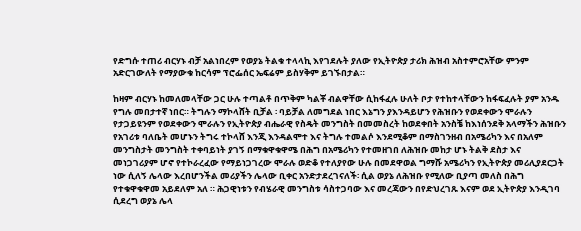የድግሱ ተጠሪ ብርሃኑ ብቻ አልነበረም የወያኔ ትልቁ ተላላኪ እየገደሉት ያለው የኢትዮጵያ ታሪክ ሕዝብ አስተምሮአቸው ምንም አድርገውለት የማያውቁ ከርሳም ፕሮፌሰር ኤፍሬም ይስሃቅም ይገኙበታል።

ከዛም ብርሃኑ ከመለመላቸው ጋር ሁሉ ተጣልቶ በጥቅም ካልቾ ብልዋቸው ሲከፋፈሉ ሁለት ቦታ የተከተላቸውን ከፋፍፈሉት ያም አንዱ የግሉ መበታተኛ ነበር። ትግሉን ማኮላሸት ቢቻል ፡ ባይቻል ለመግደል ነበር እኔግን ያእንዳይሆን የሕዝቡን የወደቀውን ሞራሉን የታጋይዩንም የወደቀውን ሞራሉን የኢትዮጵያ ብሔራዊ የስዴት መንግስት በመመስረት ከወደቀበት አንስቼ ከእነሰንደቅ አላማችን ሕዝቡን የአገሪቱ ባለቤት መሆኑን ትግሩ ተኮላሸ እንጂ እንዳልሞተ እና ትግሉ ተመልሶ እንደሚቆም በማስገንዘብ በአሜሪካን እና በአለም መንግስታት መንግስት ተቀባይነት ያገኝ በማቁዋቁዋሜ በሕግ በአሜሪካን የተመዘገበ ለሕዝቡ መከታ ሆኑ ትልቅ ደስታ እና መነጋገሪያም ሆኖ የተኮራረፈው የማይነጋገረው ሞራሉ ወድቆ የተለያየው ሁሉ በመደዋወል ግማሹ አሜሪካን የኢትዮጵያ መሪሊያደርጋት ነው ሲለኝ ሌላው እረበሆንችል መሪያችን ሌላው ቢቀር አንድታደረገናለች፡ ሲል ወያኔ ለሕዝቡ የሚለው ቢያጣ መለስ በሕግ የተቁዋቁዋመ አይደለም አለ ። ሕጋዊነቱን የብሄራዊ መንግስቱ ሳስተጋባው እና መረጃውን በየድህረገጹ እናም ወደ ኢትዮጵያ እንዲገባ ሲደረግ ወያኔ ሌላ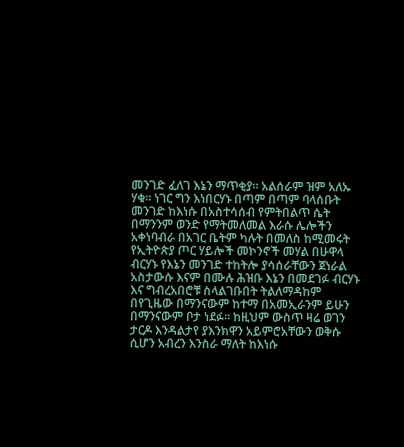መንገድ ፈለገ እኔን ማጥቂያ። አልሰራም ዝም አለኡ ሃቁ። ነገር ግን እነበርሃኑ በጣም በጣም ባላሰቡት መንገድ ከእነሱ በአስተሳሰብ የምትበልጥ ሴት በማንንም ወንድ የማትመለመል እራሱ ሌሎችን አቀነባብራ በአገር ቤትም ካሉት በመለስ ከሚመሩት የኢትዮጵያ ጦር ሃይሎች መኮንኖች መሃል በሁዋላ ብርሃኑ የእኔን መንገድ ተከትሎ ያሳሰራቸውን ጀነራል አስታውሱ እናም በሙሉ ሕዝቡ እኔን በመደገፉ ብርሃኑ እና ግብረአበሮቹ ስላልገቡበት ትልለማዳከም በየጊዜው በማንናውም ከተማ በአመኢራንም ይሁን በማንናውም ቦታ ነደፉ። ከዚህም ውስጥ ዛሬ ወገን ታርዶ እንዳልታየ ያእንክዋን አይምሮአቸውን ወቅሱ ሲሆን አብረን እንስራ ማለት ከእነሱ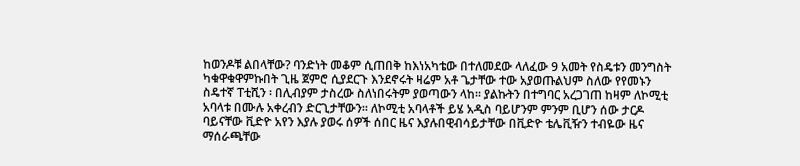ከወንዶቹ ልበላቸው? ባንድነት መቆም ሲጠበቅ ከእነአካቴው በተለመደው ላለፈው 9 አመት የስዴቱን መንግስት ካቁዋቁዋምኩበት ጊዜ ጀምሮ ሲያደርጉ እንደኖሩት ዛሬም አቶ ጌታቸው ተው አያወጡልህም ስለው የየመኑን ስዴተኛ ፐቲሺን ፡ በሊብያም ታስረው ስለነበሩትም ያወጣውን ላከ። ያልኩትን በተግባር አረጋገጠ ከዛም ለኮሚቲ አባላቱ በሙሉ አቀረብን ድርጊታቸውን። ለኮሚቲ አባላቶች ይሄ አዲስ ባይሆንም ምንም ቢሆን ሰው ታርዶ ባይናቸው ቪድዮ አየን እያሉ ያወሩ ሰዎች ሰበር ዜና እያሉበዊብሳይታቸው በቪድዮ ቴሌቪዥን ተብዬው ዜና ማሰራጫቸው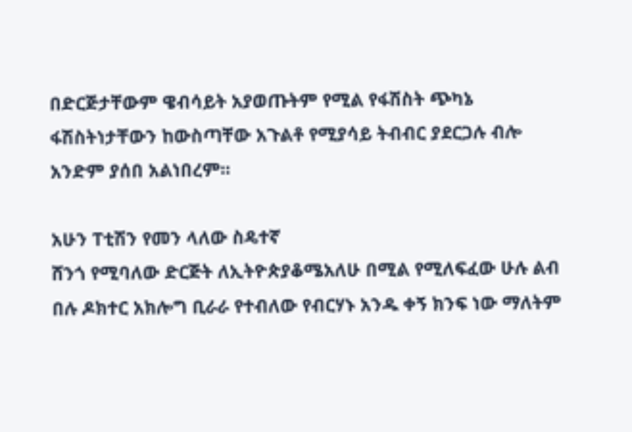በድርጅታቸውም ዌብሳይት አያወጡትም የሚል የፋሽስት ጭካኔ ፋሽስትነታቸውን ከውስጣቸው አጉልቶ የሚያሳይ ትብብር ያደርጋሉ ብሎ አንድም ያሰበ አልነበረም።

አሁን ፐቲሽን የመን ላለው ስዴተኛ
ሸንጎ የሚባለው ድርጅት ለኢትዮጵያቆሜአለሁ በሚል የሚለፍፈው ሁሉ ልብ በሉ ዶክተር አክሎግ ቢራራ የተብለው የብርሃኑ አንዱ ቀኝ ክንፍ ነው ማለትም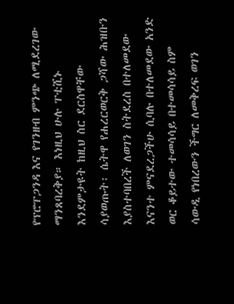የፕሮፐጋንዳ እና የገንዘብ ምንጭ ለሚደረገው ማንጸባረቅያ። እነዚህ ሁሉ ፐቲሺኑ እንደምታዩት ከዚህ ስር ደርስዋቸው ሳያወጡት፡ ሴትዋ የሐረርወርቅ ጋሻው ሕዝቡን እያስተባበረች ለወገን ስትደረስ በተለመደው እናንተ ምናደረጋችሁ ሲባሉ በተለመደው አንድ ወር ቆይተው ተመሳሳይ በተመሳሳይ ስም ሳውዲ የነበረውን ችግር ለመቅረፍ ወገን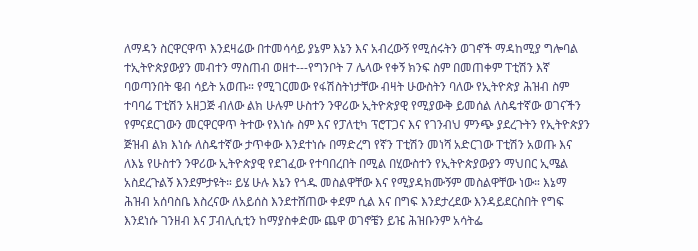ለማዳን ስርዋርዋጥ እንደዛሬው በተመሳሳይ ያኔም እኔን እና አብረውኝ የሚሰሩትን ወገኖች ማዳከሚያ ግሎባል ተኢትዮጵያውያን መብተን ማስጠብ ወዘተ---የግንቦት 7 ሌላው የቀኝ ክንፍ ስም በመጠቀም ፐቲሽን እኛ ባወጣንበት ዌብ ሳይት አወጡ። የሚገርመው የፋሽስትነታቸው ብዛት ሁውስትን ባለው የኢትዮጵያ ሕዝብ ስም ተባባሬ ፐቲሽን አዘጋጅ ብለው ልክ ሁሉም ሁስተን ንዋሪው ኢትዮጵያዊ የሚያውቅ ይመሰል ለስዴተኛው ወገናችን የምናደርገውን መርዋርዋጥ ትተው የእነሱ ስም እና የፓለቲካ ፕሮፐጋና እና የገንብህ ምንጭ ያደረጉትን የኢትዮጵያን ጅዝብ ልክ እነሱ ለስዴተኛው ታጥቀው እንደተነሱ በማድረግ የኛን ፐቲሽን መነሻ አድርገው ፐቲሽን አወጡ እና ለእኔ የሁስተን ንዋሪው ኢትዮጵያዊ የደገፈው የተባበረበት በሚል በሂውስተን የኢትዮጵያውያን ማህበር ኢሜል አስደረጉልኝ እንደምታዩት። ይሄ ሁሉ እኔን የጎዱ መስልዋቸው እና የሚያዳክሙኝም መስልዋቸው ነው። እኔማ ሕዝብ አሰባስቤ እስረናው ለአይሰስ እንደተሸጠው ቀደም ሲል እና በግፍ እንደታረደው እንዳይደርስበት የግፍ እንደነሱ ገንዘብ እና ፓብሊሲቲን ከማያስቀድሙ ጨዋ ወገኖቼን ይዤ ሕዝቡንም አሳትፌ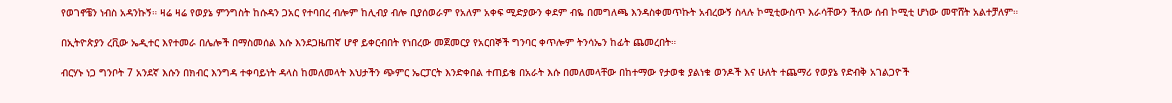የወገኖቼን ነብስ አዳንኩኝ። ዛሬ ዛሬ የወያኔ ምንግስት ከሱዳን ጋአር የተባበረ ብሎም ከሊብያ ብሎ ቢያሰወራም የአለም አቀፍ ሚድያውን ቀደም ብዬ በመግለጫ እንዳስቀመጥኩት አብረውኝ ስላሉ ኮሚቲውስጥ እራሳቸውን ችለው ሰብ ኮሚቲ ሆነው መዋሸት አልተቻለም።

በኢትዮጵያን ረቪው ኤዲተር እየተመራ በሌሎች በማስመሰል እሱ እንደጋዜጠኛ ሆኖ ይቀርብበት የነበረው መጀመርያ የአርበኞች ግንባር ቀጥሎም ትንሳኤን ከፊት ጨመረበት።

ብርሃኑ ነጋ ግንቦት 7 አንደኛ እሱን በክብር እንግዳ ተቀባይነት ዳላስ ከመለመላት እህታችን ጭምር ኤርፓርት እንድቀበል ተጠይቄ በአራት እሱ በመለመላቸው በከተማው የታወቁ ያልነቁ ወንዶች እና ሁለት ተጨማሪ የወያኔ የድብቅ አገልጋዮች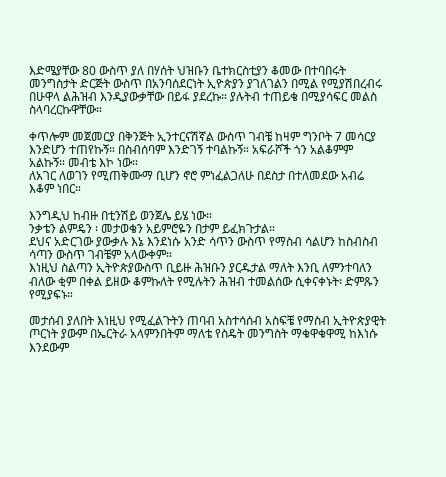እድሜያቸው 80 ውስጥ ያለ በሃሰት ህዝቡን ቤተክርስቲያን ቆመው በተባበሩት መንግስታት ድርጅት ውስጥ በአንባሰደርነት ኢዮጵያን ያገለገልን በሚል የሚያሽበረብሩ በሁዋላ ልሕዝብ እንዲያውቃቸው በይፋ ያደረኩ። ያሉትብ ተጠይቄ በሚያሳፍር መልስ ስላባረርኩዋቸው።

ቀጥሎም መጀመርያ በቅንጅት ኢንተርናሽኛል ውስጥ ገብቼ ከዛም ግንቦት 7 መሳርያ እንድሆን ተጠየኩኝ። በስብሰባም እንድገኝ ተባልኩኝ። አፍራሾች ጎን አልቆምም አልኩኝ። መብቴ እኮ ነው።
ለአገር ለወገን የሚጠቅሙማ ቢሆን ኖሮ ምነፈልጋለሁ በደስታ በተለመደው አብሬ እቆም ነበር።

እንግዲህ ከብዙ በቲንሽይ ወንጀሌ ይሄ ነው።
ንቃቴን ልምዴን ፡ መታወቄን አይምሮዬን በታም ይፈክጉታል።
ደህና አድርገው ያውቃሉ እኔ እንደነሱ አንድ ሳጥን ውስጥ የማስብ ሳልሆን ከስብስብ ሳጣን ውስጥ ገብቼም አላውቀም።
እነዚህ ስልጣን ኢትዮጵያውስጥ ቢይዙ ሕዝቡን ያርዱታል ማለት እንቢ ለምንተባለን ብለው ቂም በቀል ይዘው ቆምኩለት የሚሉትን ሕዝብ ተመልሰው ሲቀናቀኑት፡ ድምጹን የሚያፍኑ።

መታሰብ ያለበት እነዚህ የሚፈልጉትን ጠባብ አስተሳሰብ አስፍቼ የማስብ ኢትዮጵያዊት ጦርነት ያውም በኤርትራ አላምንበትም ማለቴ የስዴት መንግስት ማቁዋቁዋሚ ከእነሱ እንደውም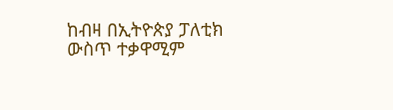ከብዛ በኢትዮጵያ ፓለቲክ ውስጥ ተቃዋሚም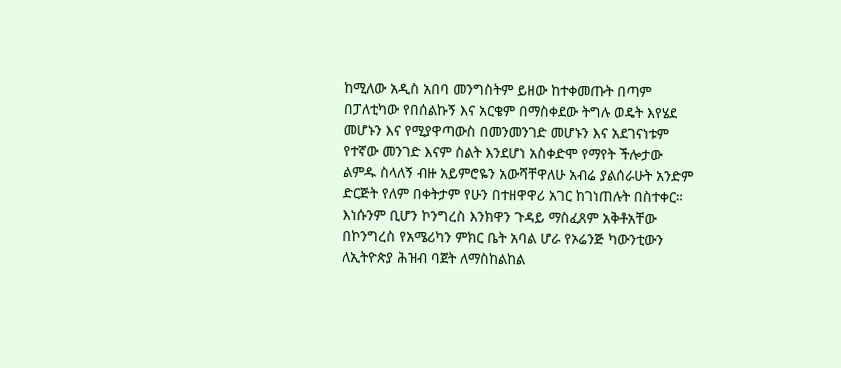ከሚለው አዲስ አበባ መንግስትም ይዘው ከተቀመጡት በጣም በፓለቲካው የበሰልኩኝ እና አርቄም በማስቀደው ትግሉ ወዴት እየሄደ መሆኑን እና የሚያዋጣውስ በመንመንገድ መሆኑን እና አደገናነቱም የተኛው መንገድ እናም ስልት እንደሆነ አስቀድሞ የማየት ችሎታው ልምዱ ስላለኝ ብዙ አይምሮዬን አውሻቸዋለሁ አብሬ ያልሰራሁት አንድም ድርጅት የለም በቀትታም የሁን በተዘዋዋሪ አገር ከገነጠሉት በስተቀር። እነሱንም ቢሆን ኮንግረስ እንክዋን ጉዳይ ማስፈጸም አቅቶአቸው በኮንግረስ የአሜሪካን ምክር ቤት አባል ሆራ የኦሬንጅ ካውንቲውን ለኢትዮጵያ ሕዝብ ባጀት ለማስከልከል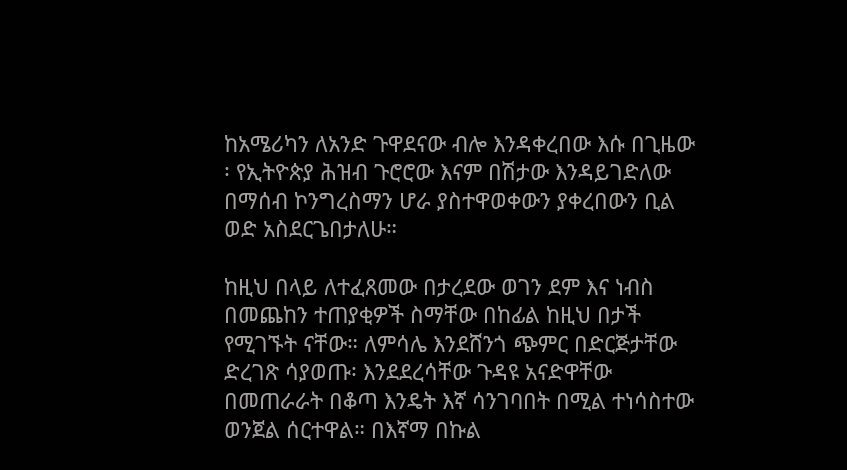ከአሜሪካን ለአንድ ጉዋደናው ብሎ እንዳቀረበው እሱ በጊዜው ፡ የኢትዮጵያ ሕዝብ ጉሮሮው እናም በሽታው እንዳይገድለው በማሰብ ኮንግረስማን ሆራ ያስተዋወቀውን ያቀረበውን ቢል ወድ አስደርጌበታለሁ።

ከዚህ በላይ ለተፈጸመው በታረደው ወገን ደም እና ነብስ በመጨከን ተጠያቂዎች ስማቸው በከፊል ከዚህ በታች የሚገኙት ናቸው። ለምሳሌ እንደሸንጎ ጭምር በድርጅታቸው ድረገጽ ሳያወጡ፡ እንደደረሳቸው ጉዳዩ አናድዋቸው በመጠራራት በቆጣ እንዴት እኛ ሳንገባበት በሚል ተነሳስተው ወንጀል ሰርተዋል። በእኛማ በኩል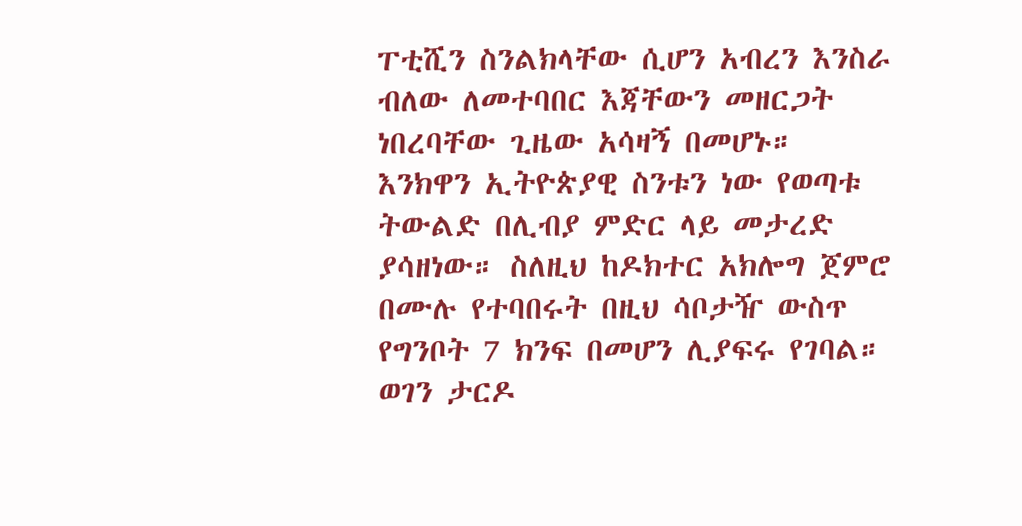ፐቲሺን ስንልክላቸው ሲሆን አብረን እንስራ ብለው ለመተባበር እጃቸውን መዘርጋት ነበረባቸው ጊዜው አሳዛኝ በመሆኑ። እንክዋን ኢትዮጵያዊ ስንቱን ነው የወጣቱ ትውልድ በሊብያ ምድር ላይ መታረድ ያሳዘነው። ስለዚህ ከዶክተር አክሎግ ጀምሮ በሙሉ የተባበሩት በዚህ ሳቦታዥ ውስጥ የግንቦት 7 ክንፍ በመሆን ሊያፍሩ የገባል። ወገን ታርዶ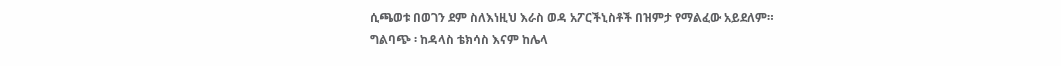ሲጫወቱ በወገን ደም ስለእነዚህ እራስ ወዳ አፖርችኒስቶች በዝምታ የማልፈው አይደለም።
ግልባጭ ፡ ከዳላስ ቴክሳስ እናም ከሌላ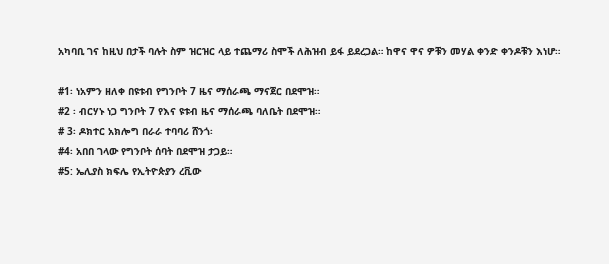አካባቢ ገና ከዚህ በታች ባሉት ስም ዝርዝር ላይ ተጨማሪ ስሞች ለሕዝብ ይፋ ይደረጋል። ከዋና ዋና ዎቹን መሃል ቀንድ ቀንዶቹን እነሆ።

#1፡ ነአምን ዘለቀ በዩቱብ የግንቦት 7 ዜና ማሰራጫ ማናጀር በደሞዝ።
#2 ፡ ብርሃኑ ነጋ ግንቦት 7 የእና ዩቱብ ዜና ማሰራጫ ባለቤት በደሞዝ።
# 3፡ ዶክተር አክሎግ በራራ ተባባሪ ሸንጎ፡
#4፡ አበበ ገላው የግንቦት ሰባት በደሞዝ ታጋይ።
#5: ኤሊያስ ክፍሌ የኢትዮጵያን ረቪው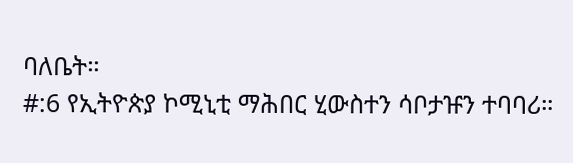ባለቤት።
#:6 የኢትዮጵያ ኮሚኒቲ ማሕበር ሂውስተን ሳቦታዡን ተባባሪ።